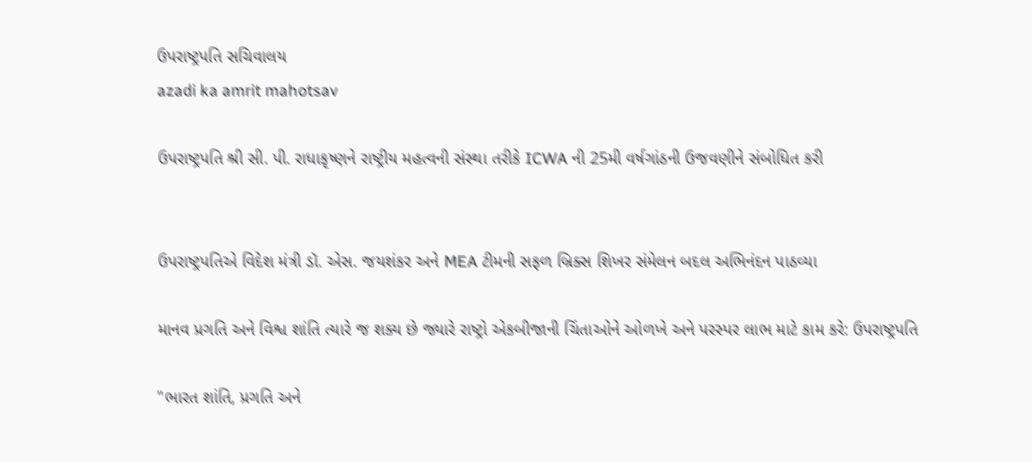ઉપરાષ્ટ્રપતિ સચિવાલય
azadi ka amrit mahotsav

ઉપરાષ્ટ્રપતિ શ્રી સી. પી. રાધાકૃષ્ણને રાષ્ટ્રીય મહત્વની સંસ્થા તરીકે ICWA ની 25મી વર્ષગાંઠની ઉજવણીને સંબોધિત કરી


ઉપરાષ્ટ્રપતિએ વિદેશ મંત્રી ડૉ. એસ. જયશંકર અને MEA ટીમની સફળ બ્રિક્સ શિખર સંમેલન બદલ અભિનંદન પાઠવ્યા

માનવ પ્રગતિ અને વિશ્વ શાંતિ ત્યારે જ શક્ય છે જ્યારે રાષ્ટ્રો એકબીજાની ચિંતાઓને ઓળખે અને પરસ્પર લાભ માટે કામ કરે: ઉપરાષ્ટ્રપતિ

"ભારત શાંતિ, પ્રગતિ અને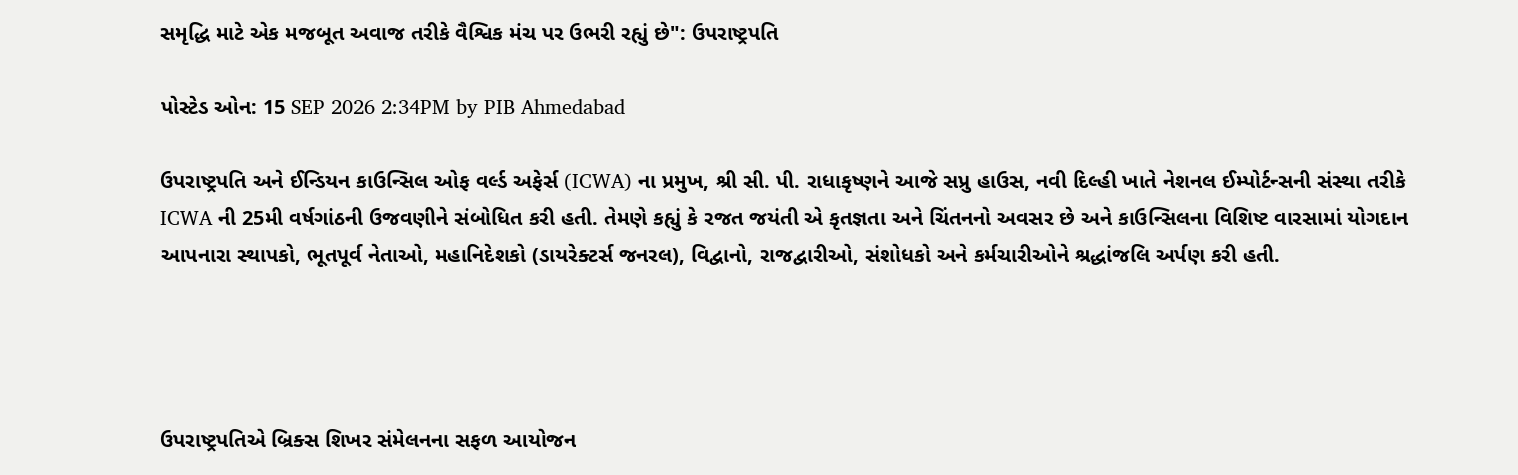સમૃદ્ધિ માટે એક મજબૂત અવાજ તરીકે વૈશ્વિક મંચ પર ઉભરી રહ્યું છે": ઉપરાષ્ટ્રપતિ

પોસ્ટેડ ઓન: 15 SEP 2026 2:34PM by PIB Ahmedabad

ઉપરાષ્ટ્રપતિ અને ઈન્ડિયન કાઉન્સિલ ઓફ વર્લ્ડ અફેર્સ (ICWA) ના પ્રમુખ, શ્રી સી. પી. રાધાકૃષ્ણને આજે સપ્રુ હાઉસ, નવી દિલ્હી ખાતે નેશનલ ઈમ્પોર્ટન્સની સંસ્થા તરીકે ICWA ની 25મી વર્ષગાંઠની ઉજવણીને સંબોધિત કરી હતી. તેમણે કહ્યું કે રજત જયંતી એ કૃતજ્ઞતા અને ચિંતનનો અવસર છે અને કાઉન્સિલના વિશિષ્ટ વારસામાં યોગદાન આપનારા સ્થાપકો, ભૂતપૂર્વ નેતાઓ, મહાનિદેશકો (ડાયરેક્ટર્સ જનરલ), વિદ્વાનો, રાજદ્વારીઓ, સંશોધકો અને કર્મચારીઓને શ્રદ્ધાંજલિ અર્પણ કરી હતી.




ઉપરાષ્ટ્રપતિએ બ્રિક્સ શિખર સંમેલનના સફળ આયોજન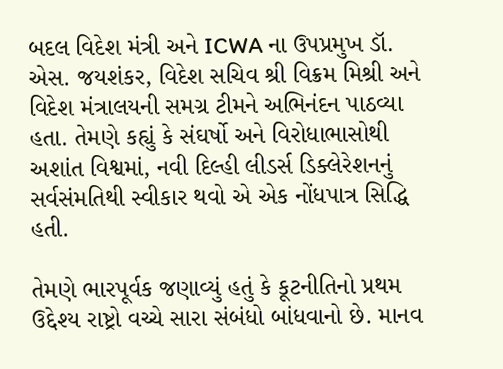બદલ વિદેશ મંત્રી અને ICWA ના ઉપપ્રમુખ ડૉ. એસ. જયશંકર, વિદેશ સચિવ શ્રી વિક્રમ મિશ્રી અને વિદેશ મંત્રાલયની સમગ્ર ટીમને અભિનંદન પાઠવ્યા હતા. તેમણે કહ્યું કે સંઘર્ષો અને વિરોધાભાસોથી અશાંત વિશ્વમાં, નવી દિલ્હી લીડર્સ ડિક્લેરેશનનું સર્વસંમતિથી સ્વીકાર થવો એ એક નોંધપાત્ર સિદ્ધિ હતી.

તેમણે ભારપૂર્વક જણાવ્યું હતું કે કૂટનીતિનો પ્રથમ ઉદ્દેશ્ય રાષ્ટ્રો વચ્ચે સારા સંબંધો બાંધવાનો છે. માનવ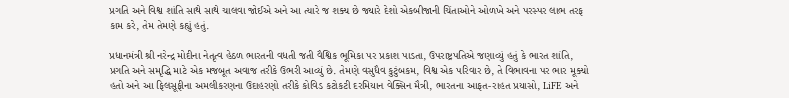પ્રગતિ અને વિશ્વ શાંતિ સાથે સાથે ચાલવા જોઈએ અને આ ત્યારે જ શક્ય છે જ્યારે દેશો એકબીજાની ચિંતાઓને ઓળખે અને પરસ્પર લાભ તરફ કામ કરે, તેમ તેમણે કહ્યું હતું.

પ્રધાનમંત્રી શ્રી નરેન્દ્ર મોદીના નેતૃત્વ હેઠળ ભારતની વધતી જતી વૈશ્વિક ભૂમિકા પર પ્રકાશ પાડતા, ઉપરાષ્ટ્રપતિએ જણાવ્યું હતું કે ભારત શાંતિ, પ્રગતિ અને સમૃદ્ધિ માટે એક મજબૂત અવાજ તરીકે ઉભરી આવ્યું છે. તેમણે વસુધૈવ કુટુંબકમ, વિશ્વ એક પરિવાર છે, તે વિભાવના પર ભાર મૂક્યો હતો અને આ ફિલસૂફીના અમલીકરણના ઉદાહરણો તરીકે કોવિડ કટોકટી દરમિયાન વેક્સિન મૈત્રી, ભારતના આફત-રાહત પ્રયાસો, LiFE અને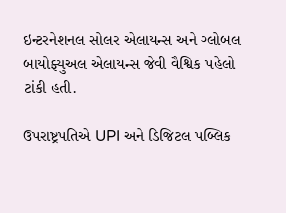ઇન્ટરનેશનલ સોલર એલાયન્સ અને ગ્લોબલ બાયોફ્યુઅલ એલાયન્સ જેવી વૈશ્વિક પહેલો ટાંકી હતી.

ઉપરાષ્ટ્રપતિએ UPI અને ડિજિટલ પબ્લિક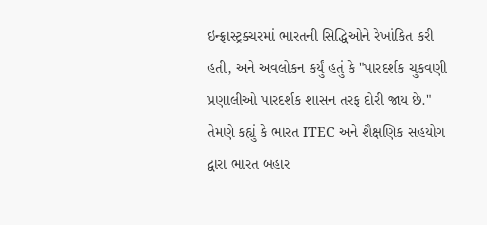ઇન્ફ્રાસ્ટ્રક્ચરમાં ભારતની સિદ્ધિઓને રેખાંકિત કરી હતી, અને અવલોકન કર્યું હતું કે "પારદર્શક ચુકવણી પ્રણાલીઓ પારદર્શક શાસન તરફ દોરી જાય છે." તેમણે કહ્યું કે ભારત ITEC અને શૈક્ષણિક સહયોગ દ્વારા ભારત બહાર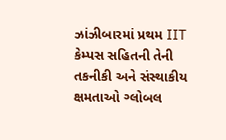ઝાંઝીબારમાં પ્રથમ IIT કેમ્પસ સહિતની તેની તકનીકી અને સંસ્થાકીય ક્ષમતાઓ ગ્લોબલ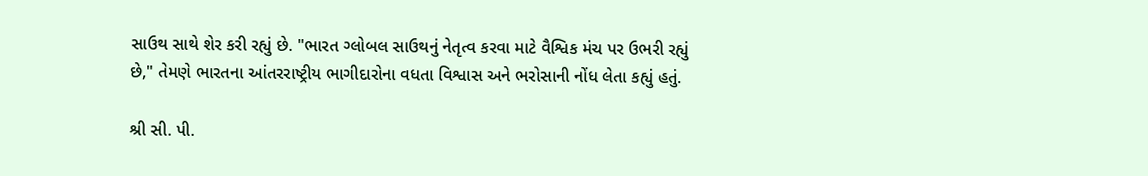સાઉથ સાથે શેર કરી રહ્યું છે. "ભારત ગ્લોબલ સાઉથનું નેતૃત્વ કરવા માટે વૈશ્વિક મંચ પર ઉભરી રહ્યું છે," તેમણે ભારતના આંતરરાષ્ટ્રીય ભાગીદારોના વધતા વિશ્વાસ અને ભરોસાની નોંધ લેતા કહ્યું હતું.

શ્રી સી. પી.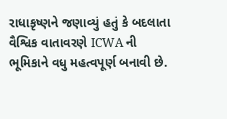રાધાકૃષ્ણને જણાવ્યું હતું કે બદલાતા વૈશ્વિક વાતાવરણે ICWA ની ભૂમિકાને વધુ મહત્વપૂર્ણ બનાવી છે.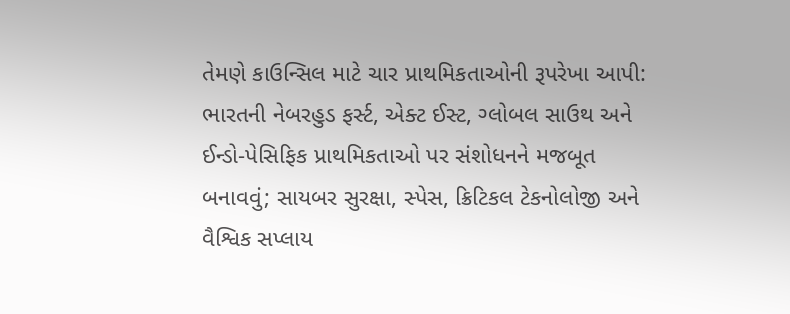તેમણે કાઉન્સિલ માટે ચાર પ્રાથમિકતાઓની રૂપરેખા આપી: ભારતની નેબરહુડ ફર્સ્ટ, એક્ટ ઈસ્ટ, ગ્લોબલ સાઉથ અને ઈન્ડો-પેસિફિક પ્રાથમિકતાઓ પર સંશોધનને મજબૂત બનાવવું; સાયબર સુરક્ષા, સ્પેસ, ક્રિટિકલ ટેકનોલોજી અને વૈશ્વિક સપ્લાય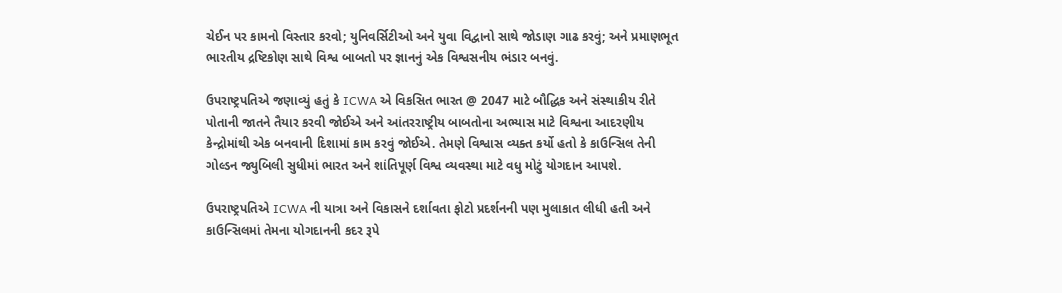ચેઈન પર કામનો વિસ્તાર કરવો; યુનિવર્સિટીઓ અને યુવા વિદ્વાનો સાથે જોડાણ ગાઢ કરવું; અને પ્રમાણભૂત ભારતીય દ્રષ્ટિકોણ સાથે વિશ્વ બાબતો પર જ્ઞાનનું એક વિશ્વસનીય ભંડાર બનવું.

ઉપરાષ્ટ્રપતિએ જણાવ્યું હતું કે ICWA એ વિકસિત ભારત @ 2047 માટે બૌદ્ધિક અને સંસ્થાકીય રીતે પોતાની જાતને તૈયાર કરવી જોઈએ અને આંતરરાષ્ટ્રીય બાબતોના અભ્યાસ માટે વિશ્વના આદરણીય કેન્દ્રોમાંથી એક બનવાની દિશામાં કામ કરવું જોઈએ. તેમણે વિશ્વાસ વ્યક્ત કર્યો હતો કે કાઉન્સિલ તેની ગોલ્ડન જ્યુબિલી સુધીમાં ભારત અને શાંતિપૂર્ણ વિશ્વ વ્યવસ્થા માટે વધુ મોટું યોગદાન આપશે.

ઉપરાષ્ટ્રપતિએ ICWA ની યાત્રા અને વિકાસને દર્શાવતા ફોટો પ્રદર્શનની પણ મુલાકાત લીધી હતી અને કાઉન્સિલમાં તેમના યોગદાનની કદર રૂપે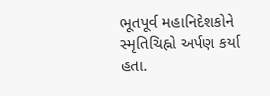ભૂતપૂર્વ મહાનિદેશકોને સ્મૃતિચિહ્નો અર્પણ કર્યા હતા.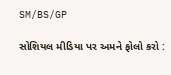SM/BS/GP

સોશિયલ મીડિયા પર અમને ફોલો કરો :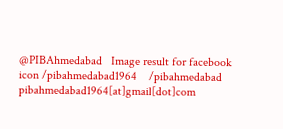@PIBAhmedabad   Image result for facebook icon /pibahmedabad1964    /pibahmedabad  pibahmedabad1964[at]gmail[dot]com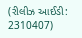(રીલીઝ આઈડી: 2310407)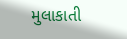મુલાકાતી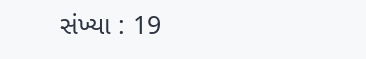સંખ્યા : 19